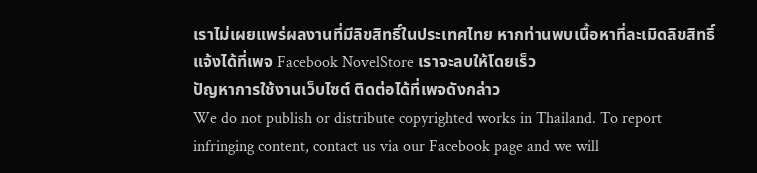เราไม่เผยแพร่ผลงานที่มีลิขสิทธิ์ในประเทศไทย หากท่านพบเนื้อหาที่ละเมิดลิขสิทธิ์ แจ้งได้ที่เพจ Facebook NovelStore เราจะลบให้โดยเร็ว
ปัญหาการใช้งานเว็บไซต์ ติดต่อได้ที่เพจดังกล่าว
We do not publish or distribute copyrighted works in Thailand. To report infringing content, contact us via our Facebook page and we will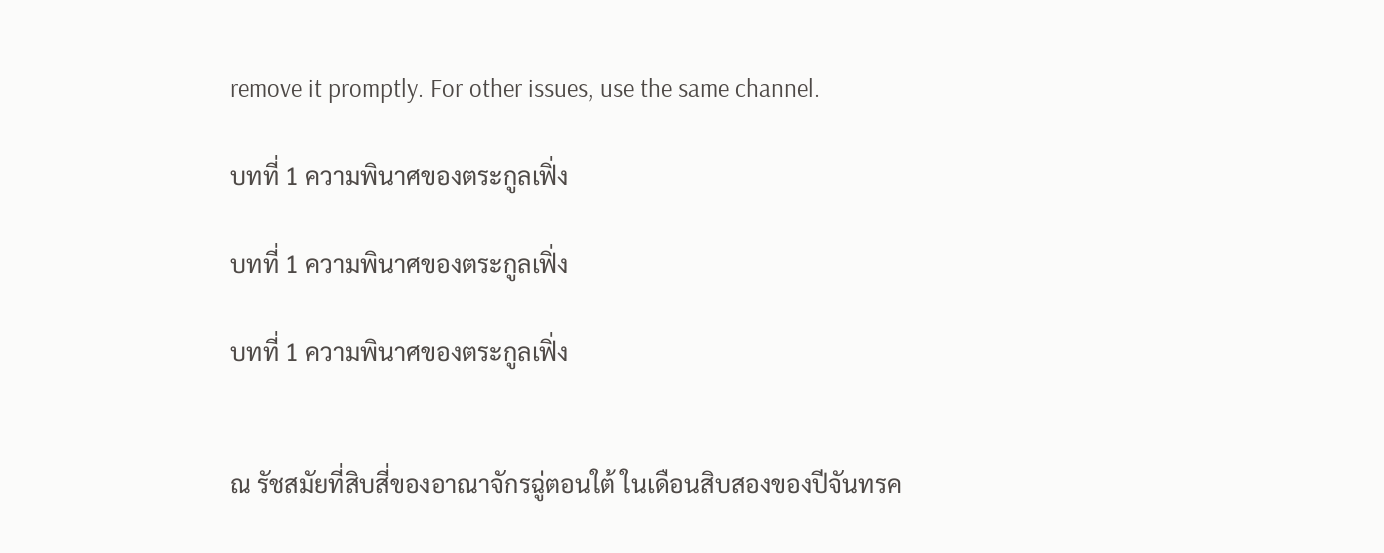remove it promptly. For other issues, use the same channel.

บทที่ 1 ความพินาศของตระกูลเฟิ่ง

บทที่ 1 ความพินาศของตระกูลเฟิ่ง

บทที่ 1 ความพินาศของตระกูลเฟิ่ง


ณ รัชสมัยที่สิบสี่ของอาณาจักรฉู่ตอนใต้ ในเดือนสิบสองของปีจันทรค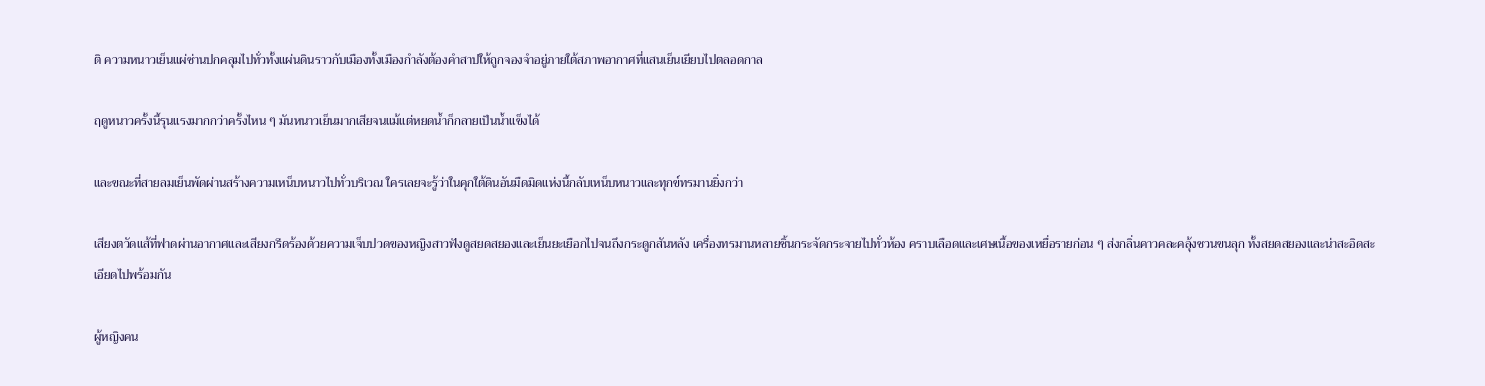ติ ความหนาวเย็นแผ่ซ่านปกคลุมไปทั่วทั้งแผ่นดินราวกับเมืองทั้งเมืองกำลังต้องคำสาปให้ถูกจองจำอยู่ภายใต้สภาพอากาศที่แสนเย็นเยียบไปตลอดกาล

ฤดูหนาวครั้งนี้รุนแรงมากกว่าครั้งไหน ๆ มันหนาวเย็นมากเสียจนแม้แต่หยดน้ำก็กลายเป็นน้ำแข็งได้

และขณะที่สายลมเย็นพัดผ่านสร้างความเหน็บหนาวไปทั่วบริเวณ ใครเลยจะรู้ว่าในคุกใต้ดินอันมืดมิดแห่งนี้กลับเหน็บหนาวและทุกข์ทรมานยิ่งกว่า

เสียงตวัดแส้ที่ฟาดผ่านอากาศและเสียงกรีดร้องด้วยความเจ็บปวดของหญิงสาวฟังดูสยดสยองและเย็นยะเยือกไปจนถึงกระดูกสันหลัง เครื่องทรมานหลายชิ้นกระจัดกระจายไปทั่วห้อง คราบเลือดและเศษเนื้อของเหยื่อรายก่อน ๆ ส่งกลิ่นคาวคละคลุ้งชวนขนลุก ทั้งสยดสยองและน่าสะอิดสะเอียดไปพร้อมกัน

ผู้หญิงคน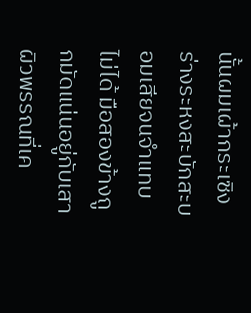นั้นผมเผ้ากระเซิง ร่างระหงสะบักสะบอมเสียจนจำแทบไม่ได้ มือสองข้างถูกมัดแน่นอยู่กับเสา ผิวพรรณที่เค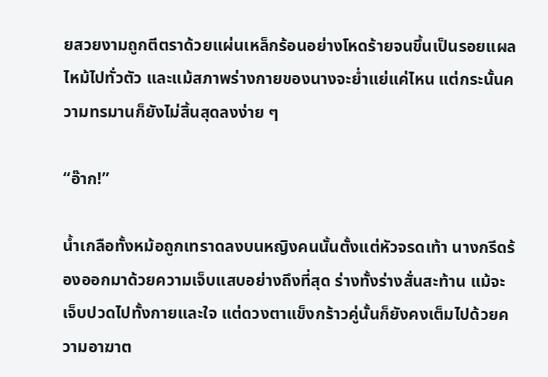ยสวยงามถูกตีตราด้วยแผ่นเหล็กร้อนอย่างโหดร้ายจนขึ้นเป็นรอยแผลไหม้ไปทั่วตัว และแม้สภาพร่างกายของนางจะย่ำแย่แค่ไหน แต่กระนั้นความทรมานก็ยังไม่สิ้นสุดลงง่าย ๆ

“อ๊าก!”

น้ำเกลือทั้งหม้อถูกเทราดลงบนหญิงคนนั้นตั้งแต่หัวจรดเท้า นางกรีดร้องออกมาด้วยความเจ็บแสบอย่างถึงที่สุด ร่างทั้งร่างสั่นสะท้าน แม้จะเจ็บปวดไปทั้งกายและใจ แต่ดวงตาแข็งกร้าวคู่นั้นก็ยังคงเต็มไปด้วยความอาฆาต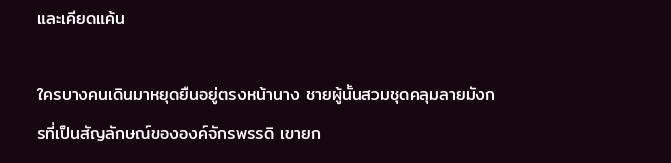และเคียดแค้น

ใครบางคนเดินมาหยุดยืนอยู่ตรงหน้านาง ชายผู้นั้นสวมชุดคลุมลายมังกรที่เป็นสัญลักษณ์ขององค์จักรพรรดิ เขายก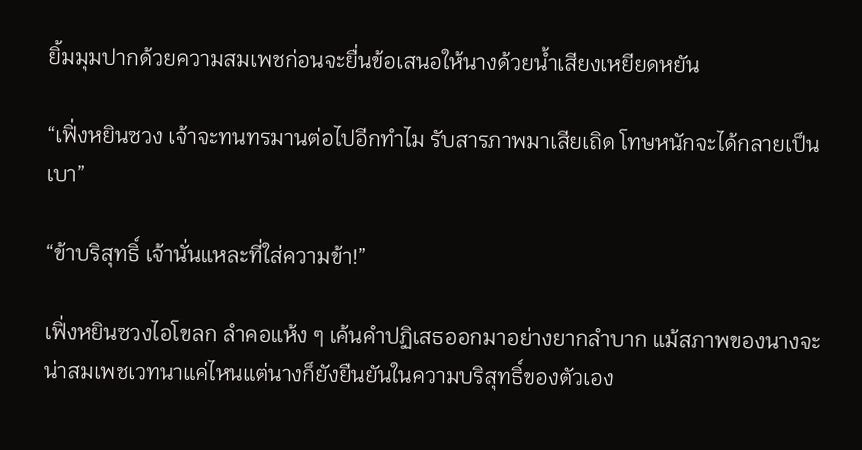ยิ้มมุมปากด้วยความสมเพชก่อนจะยื่นข้อเสนอให้นางด้วยน้ำเสียงเหยียดหยัน

“เฟิ่งหยินซวง เจ้าจะทนทรมานต่อไปอีกทำไม รับสารภาพมาเสียเถิด โทษหนักจะได้กลายเป็นเบา”

“ข้าบริสุทธิ์ เจ้านั่นแหละที่ใส่ความข้า!”

เฟิ่งหยินซวงไอโขลก ลำคอแห้ง ๆ เค้นคำปฏิเสธออกมาอย่างยากลำบาก แม้สภาพของนางจะน่าสมเพชเวทนาแค่ไหนแต่นางก็ยังยืนยันในความบริสุทธิ์ของตัวเอง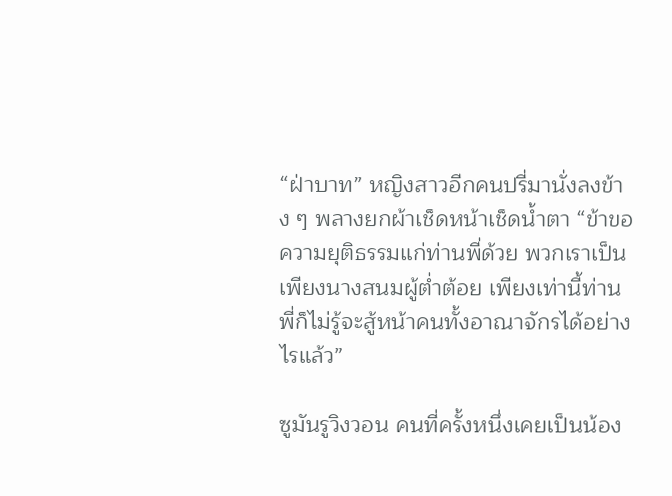“ฝ่าบาท” หญิงสาวอีกคนปรี่มานั่งลงข้าง ๆ พลางยกผ้าเช็ดหน้าเช็ดน้ำตา “ข้าขอความยุติธรรมแก่ท่านพี่ด้วย พวกเราเป็นเพียงนางสนมผู้ต่ำต้อย เพียงเท่านี้ท่านพี่ก็ไม่รู้จะสู้หน้าคนทั้งอาณาจักรได้อย่างไรแล้ว”

ซูมันรูวิงวอน คนที่ครั้งหนึ่งเคยเป็นน้อง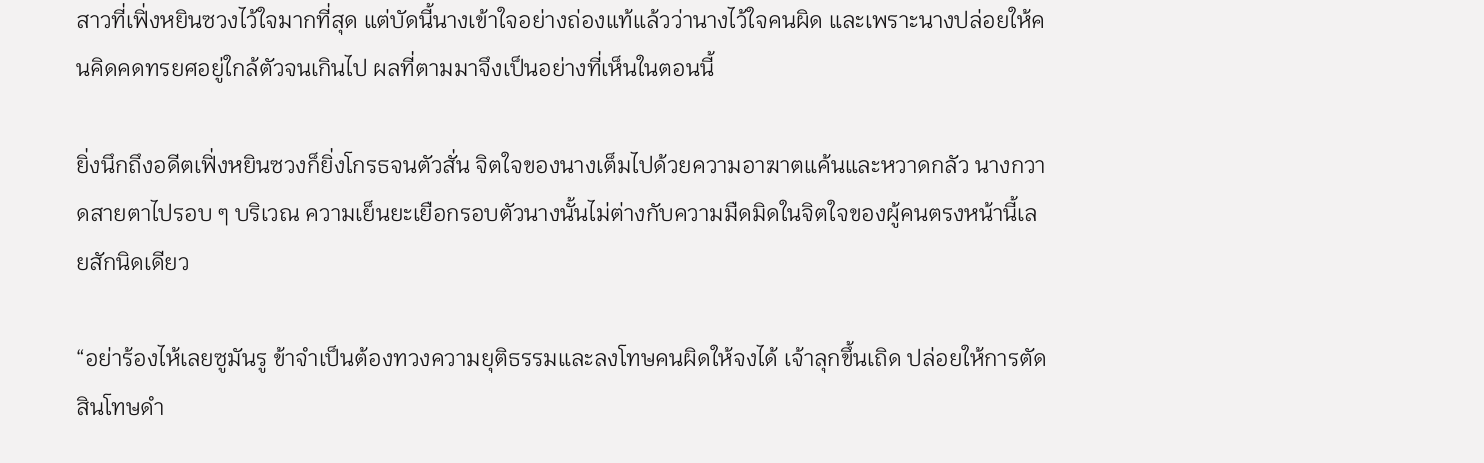สาวที่เฟิ่งหยินซวงไว้ใจมากที่สุด แต่บัดนี้นางเข้าใจอย่างถ่องแท้แล้วว่านางไว้ใจคนผิด และเพราะนางปล่อยให้คนคิดคดทรยศอยู่ใกล้ตัวจนเกินไป ผลที่ตามมาจึงเป็นอย่างที่เห็นในตอนนี้

ยิ่งนึกถึงอดีตเฟิ่งหยินซวงก็ยิ่งโกรธจนตัวสั่น จิตใจของนางเต็มไปด้วยความอาฆาตแค้นและหวาดกลัว นางกวาดสายตาไปรอบ ๆ บริเวณ ความเย็นยะเยือกรอบตัวนางนั้นไม่ต่างกับความมืดมิดในจิตใจของผู้คนตรงหน้านี้เลยสักนิดเดียว

“อย่าร้องไห้เลยซูมันรู ข้าจำเป็นต้องทวงความยุติธรรมและลงโทษคนผิดให้จงได้ เจ้าลุกขึ้นเถิด ปล่อยให้การตัดสินโทษดำ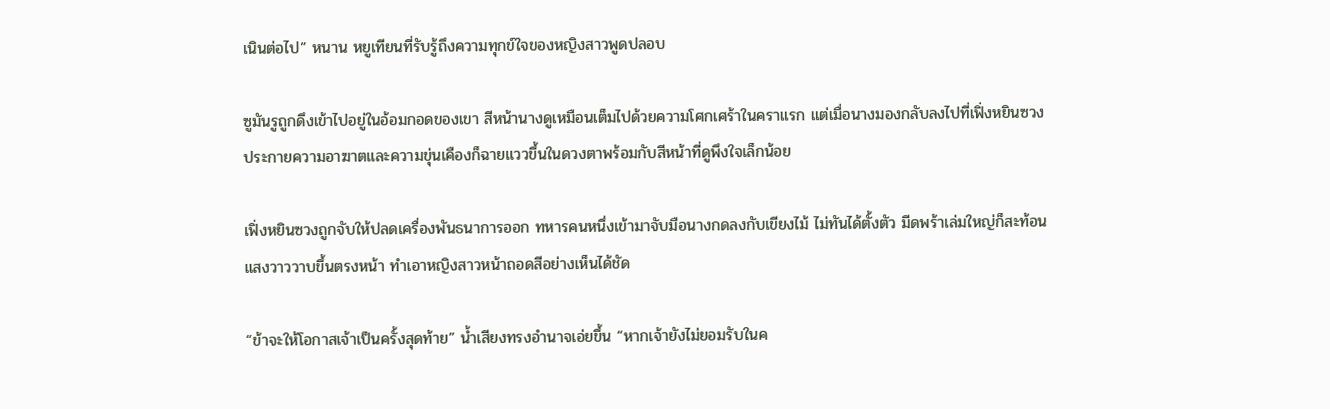เนินต่อไป” หนาน หยูเทียนที่รับรู้ถึงความทุกข์ใจของหญิงสาวพูดปลอบ

ซูมันรูถูกดึงเข้าไปอยู่ในอ้อมกอดของเขา สีหน้านางดูเหมือนเต็มไปด้วยความโศกเศร้าในคราแรก แต่เมื่อนางมองกลับลงไปที่เฟิ่งหยินซวง ประกายความอาฆาตและความขุ่นเคืองก็ฉายแววขึ้นในดวงตาพร้อมกับสีหน้าที่ดูพึงใจเล็กน้อย

เฟิ่งหยินซวงถูกจับให้ปลดเครื่องพันธนาการออก ทหารคนหนึ่งเข้ามาจับมือนางกดลงกับเขียงไม้ ไม่ทันได้ตั้งตัว มีดพร้าเล่มใหญ่ก็สะท้อนแสงวาววาบขึ้นตรงหน้า ทำเอาหญิงสาวหน้าถอดสีอย่างเห็นได้ชัด

“ข้าจะให้โอกาสเจ้าเป็นครั้งสุดท้าย” น้ำเสียงทรงอำนาจเอ่ยขึ้น “หากเจ้ายังไม่ยอมรับในค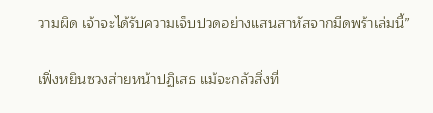วามผิด เจ้าจะได้รับความเจ็บปวดอย่างแสนสาหัสจากมีดพร้าเล่มนี้”

เฟิ่งหยินซวงส่ายหน้าปฏิเสธ แม้จะกลัวสิ่งที่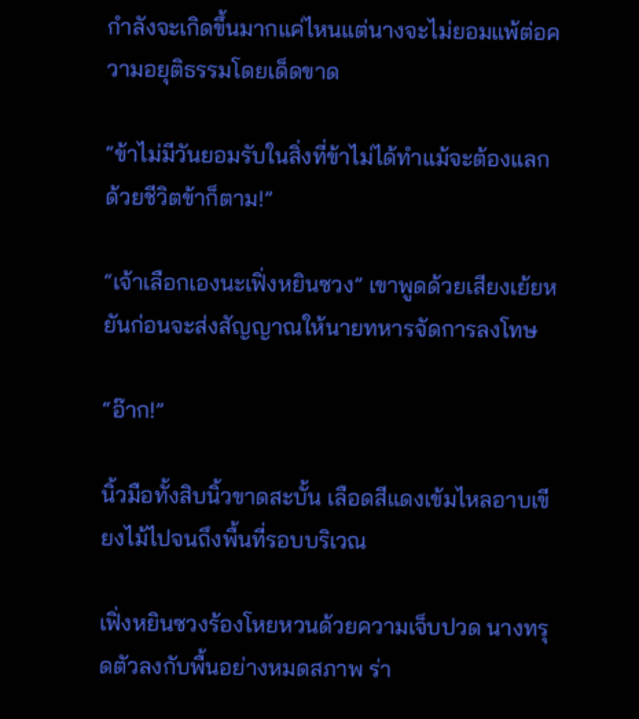กำลังจะเกิดขึ้นมากแค่ไหนแต่นางจะไม่ยอมแพ้ต่อความอยุติธรรมโดยเด็ดขาด

“ข้าไม่มีวันยอมรับในสิ่งที่ข้าไม่ได้ทำแม้จะต้องแลกด้วยชีวิตข้าก็ตาม!”

“เจ้าเลือกเองนะเฟิ่งหยินซวง” เขาพูดด้วยเสียงเย้ยหยันก่อนจะส่งสัญญาณให้นายทหารจัดการลงโทษ

“อ๊าก!”

นิ้วมือทั้งสิบนิ้วขาดสะบั้น เลือดสีแดงเข้มไหลอาบเขียงไม้ไปจนถึงพื้นที่รอบบริเวณ

เฟิ่งหยินซวงร้องโหยหวนด้วยความเจ็บปวด นางทรุดตัวลงกับพื้นอย่างหมดสภาพ ร่า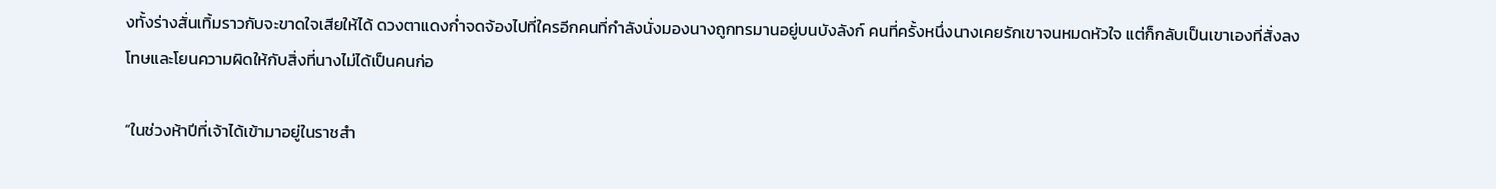งทั้งร่างสั่นเทิ้มราวกับจะขาดใจเสียให้ได้ ดวงตาแดงก่ำจดจ้องไปที่ใครอีกคนที่กำลังนั่งมองนางถูกทรมานอยู่บนบังลังก์ คนที่ครั้งหนึ่งนางเคยรักเขาจนหมดหัวใจ แต่ก็กลับเป็นเขาเองที่สั่งลงโทษและโยนความผิดให้กับสิ่งที่นางไม่ได้เป็นคนก่อ

“ในช่วงห้าปีที่เจ้าได้เข้ามาอยู่ในราชสำ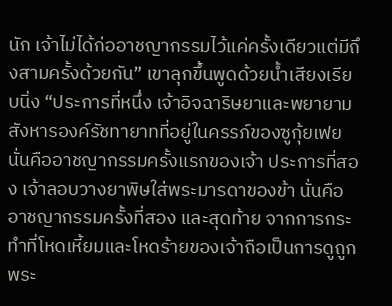นัก เจ้าไม่ได้ก่ออาชญากรรมไว้แค่ครั้งเดียวแต่มีถึงสามครั้งด้วยกัน” เขาลุกขึ้นพูดด้วยน้ำเสียงเรียบนิ่ง “ประการที่หนึ่ง เจ้าอิจฉาริษยาและพยายามสังหารองค์รัชทายาทที่อยู่ในครรภ์ของซูกุ้ยเฟย นั่นคืออาชญากรรมครั้งแรกของเจ้า ประการที่สอง เจ้าลอบวางยาพิษใส่พระมารดาของข้า นั่นคืออาชญากรรมครั้งที่สอง และสุดท้าย จากการกระทำที่โหดเหี้ยมและโหดร้ายของเจ้าถือเป็นการดูถูกพระ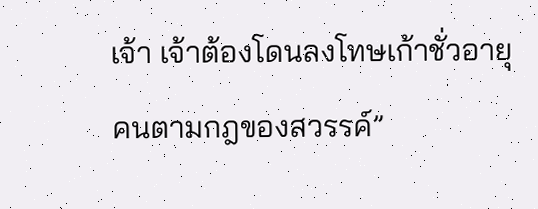เจ้า เจ้าต้องโดนลงโทษเก้าชั่วอายุคนตามกฎของสวรรค์”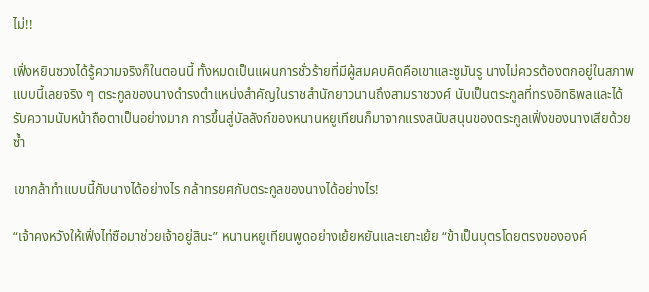ไม่!!

เฟิ่งหยินซวงได้รู้ความจริงก็ในตอนนี้ ทั้งหมดเป็นแผนการชั่วร้ายที่มีผู้สมคบคิดคือเขาและซูมันรู นางไม่ควรต้องตกอยู่ในสภาพแบบนี้เลยจริง ๆ ตระกูลของนางดำรงตำแหน่งสำคัญในราชสำนักยาวนานถึงสามราชวงศ์ นับเป็นตระกูลที่ทรงอิทธิพลและได้รับความนับหน้าถือตาเป็นอย่างมาก การขึ้นสู่บัลลังก์ของหนานหยูเทียนก็มาจากแรงสนับสนุนของตระกูลเฟิ่งของนางเสียด้วยซ้ำ

เขากล้าทำแบบนี้กับนางได้อย่างไร กล้าทรยศกับตระกูลของนางได้อย่างไร!

“เจ้าคงหวังให้เฟิ่งไท่ซือมาช่วยเจ้าอยู่สินะ” หนานหยูเทียนพูดอย่างเย้ยหยันและเยาะเย้ย “ข้าเป็นบุตรโดยตรงขององค์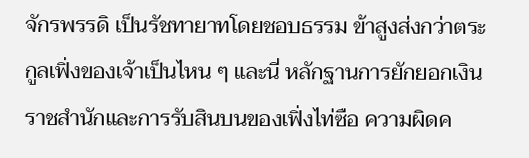จักรพรรดิ เป็นรัชทายาทโดยชอบธรรม ข้าสูงส่งกว่าตระกูลเฟิ่งของเจ้าเป็นไหน ๆ และนี่ หลักฐานการยักยอกเงินราชสำนักและการรับสินบนของเฟิ่งไท่ซือ ความผิดค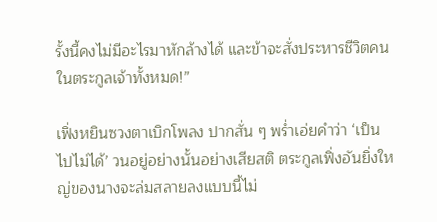รั้งนี้คงไม่มีอะไรมาหักล้างได้ และข้าจะสั่งประหารชีวิตคนในตระกูลเจ้าทั้งหมด!”

เฟิ่งหยินซวงตาเบิกโพลง ปากสั่น ๆ พร่ำเอ่ยคำว่า ‘เป็นไปไม่ได้’ วนอยู่อย่างนั้นอย่างเสียสติ ตระกูลเฟิ่งอันยิ่งใหญ่ของนางจะล่มสลายลงแบบนี้ไม่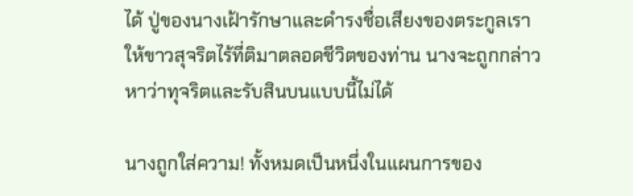ได้ ปู่ของนางเฝ้ารักษาและดำรงชื่อเสียงของตระกูลเราให้ขาวสุจริตไร้ที่ติมาตลอดชีวิตของท่าน นางจะถูกกล่าวหาว่าทุจริตและรับสินบนแบบนี้ไม่ได้

นางถูกใส่ความ! ทั้งหมดเป็นหนึ่งในแผนการของ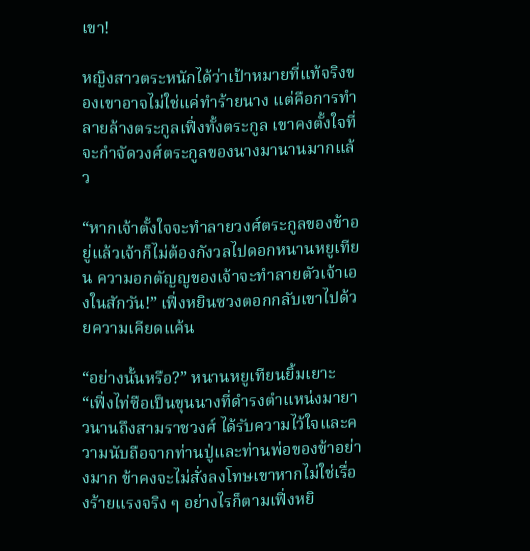เขา!

หญิงสาวตระหนักได้ว่าเป้าหมายที่แท้จริงของเขาอาจไม่ใช่แค่ทำร้ายนาง แต่คือการทำลายล้างตระกูลเฟิ่งทั้งตระกูล เขาคงตั้งใจที่จะกำจัดวงศ์ตระกูลของนางมานานมากแล้ว

“หากเจ้าตั้งใจจะทำลายวงศ์ตระกูลของข้าอยู่แล้วเจ้าก็ไม่ต้องกังวลไปดอกหนานหยูเทียน ความอกตัญญูของเจ้าจะทำลายตัวเจ้าเองในสักวัน!” เฟิ่งหยินซวงตอกกลับเขาไปด้วยความเคียดแค้น

“อย่างนั้นหรือ?” หนานหยูเทียนยิ้มเยาะ “เฟิ่งไท่ซือเป็นขุนนางที่ดำรงตำแหน่งมายาวนานถึงสามราชวงศ์ ได้รับความไว้ใจและความนับถือจากท่านปู่และท่านพ่อของข้าอย่างมาก ข้าคงจะไม่สั่งลงโทษเขาหากไม่ใช่เรื่องร้ายแรงจริง ๆ อย่างไรก็ตามเฟิ่งหยิ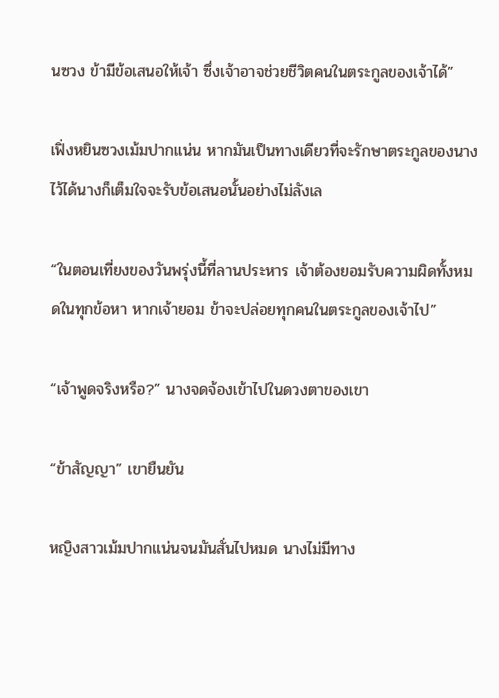นซวง ข้ามีข้อเสนอให้เจ้า ซึ่งเจ้าอาจช่วยชีวิตคนในตระกูลของเจ้าได้”

เฟิ่งหยินซวงเม้มปากแน่น หากมันเป็นทางเดียวที่จะรักษาตระกูลของนางไว้ได้นางก็เต็มใจจะรับข้อเสนอนั้นอย่างไม่ลังเล

“ในตอนเที่ยงของวันพรุ่งนี้ที่ลานประหาร เจ้าต้องยอมรับความผิดทั้งหมดในทุกข้อหา หากเจ้ายอม ข้าจะปล่อยทุกคนในตระกูลของเจ้าไป”

“เจ้าพูดจริงหรือ?” นางจดจ้องเข้าไปในดวงตาของเขา

“ข้าสัญญา” เขายืนยัน

หญิงสาวเม้มปากแน่นจนมันสั่นไปหมด นางไม่มีทาง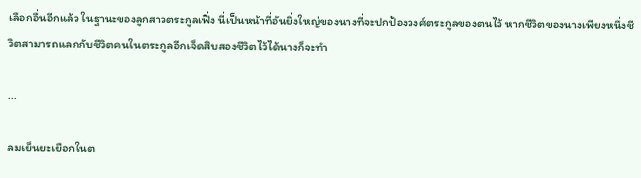เลือกอื่นอีกแล้ว ในฐานะของลูกสาวตระกูลเฟิ่ง นี่เป็นหน้าที่อันยิ่งใหญ่ของนางที่จะปกป้องวงศ์ตระกูลของตนไว้ หากชีวิตของนางเพียงหนึ่งชีวิตสามารถแลกกับชีวิตคนในตระกูลอีกเจ็ดสิบสองชีวิตไว้ได้นางก็จะทำ

...

ลมเย็นยะเยือกในต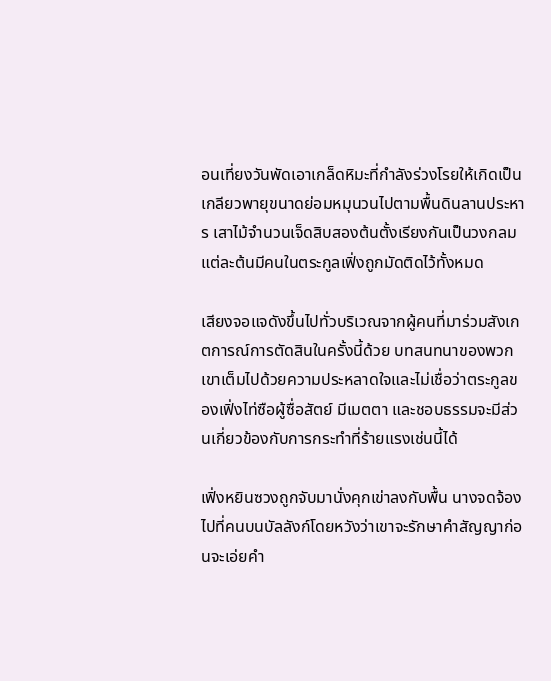อนเที่ยงวันพัดเอาเกล็ดหิมะที่กำลังร่วงโรยให้เกิดเป็นเกลียวพายุขนาดย่อมหมุนวนไปตามพื้นดินลานประหาร เสาไม้จำนวนเจ็ดสิบสองต้นตั้งเรียงกันเป็นวงกลม แต่ละต้นมีคนในตระกูลเฟิ่งถูกมัดติดไว้ทั้งหมด

เสียงจอแจดังขึ้นไปทั่วบริเวณจากผู้คนที่มาร่วมสังเกตการณ์การตัดสินในครั้งนี้ด้วย บทสนทนาของพวกเขาเต็มไปด้วยความประหลาดใจและไม่เชื่อว่าตระกูลของเฟิ่งไท่ซือผู้ซื่อสัตย์ มีเมตตา และชอบธรรมจะมีส่วนเกี่ยวข้องกับการกระทำที่ร้ายแรงเช่นนี้ได้

เฟิ่งหยินซวงถูกจับมานั่งคุกเข่าลงกับพื้น นางจดจ้องไปที่คนบนบัลลังก์โดยหวังว่าเขาจะรักษาคำสัญญาก่อนจะเอ่ยคำ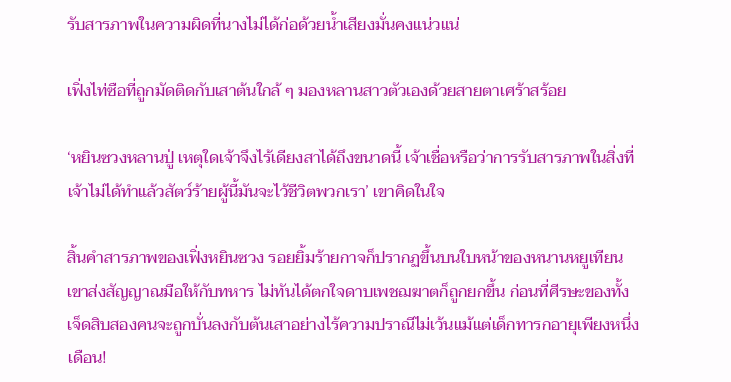รับสารภาพในความผิดที่นางไม่ได้ก่อด้วยน้ำเสียงมั่นคงแน่วแน่

เฟิ่งไท่ซือที่ถูกมัดติดกับเสาต้นใกล้ ๆ มองหลานสาวตัวเองด้วยสายตาเศร้าสร้อย

‘หยินซวงหลานปู่ เหตุใดเจ้าจึงไร้เดียงสาได้ถึงขนาดนี้ เจ้าเชื่อหรือว่าการรับสารภาพในสิ่งที่เจ้าไม่ได้ทำแล้วสัตว์ร้ายผู้นี้มันจะไว้ชีวิตพวกเรา’ เขาคิดในใจ

สิ้นคำสารภาพของเฟิ่งหยินซวง รอยยิ้มร้ายกาจก็ปรากฏขึ้นบนใบหน้าของหนานหยูเทียน เขาส่งสัญญาณมือให้กับทหาร ไม่ทันได้ตกใจดาบเพชฌฆาตก็ถูกยกขึ้น ก่อนที่ศีรษะของทั้งเจ็ดสิบสองคนจะถูกบั่นลงกับต้นเสาอย่างไร้ความปราณีไม่เว้นแม้แต่เด็กทารกอายุเพียงหนึ่งเดือน!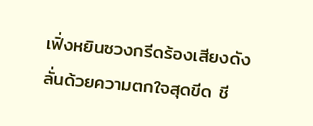เฟิ่งหยินซวงกรีดร้องเสียงดังลั่นด้วยความตกใจสุดขีด ชี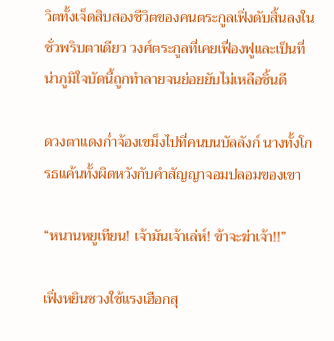วิตทั้งเจ็ดสิบสองชีวิตของคนตระกูลเฟิ่งดับสิ้นลงในชั่วพริบตาเดียว วงศ์ตระกูลที่เคยเฟื่องฟูและเป็นที่น่าภูมิใจบัดนี้ถูกทำลายจนย่อยยับไม่เหลือชิ้นดี

ดวงตาแดงก่ำจ้องเขม็งไปที่คนบนบัลลังก์ นางทั้งโกรธแค้นทั้งผิดหวังกับคำสัญญาจอมปลอมของเขา

“หนานหยูเทียน! เจ้ามันเจ้าเล่ห์! ข้าจะฆ่าเจ้า!!”

เฟิ่งหยินซวงใช้แรงเฮือกสุ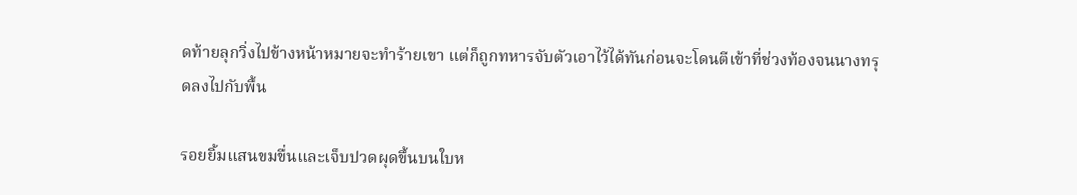ดท้ายลุกวิ่งไปข้างหน้าหมายจะทำร้ายเขา แต่ก็ถูกทหารจับตัวเอาไว้ได้ทันก่อนจะโดนตีเข้าที่ช่วงท้องจนนางทรุดลงไปกับพื้น

รอยยิ้มแสนขมขื่นและเจ็บปวดผุดขึ้นบนใบห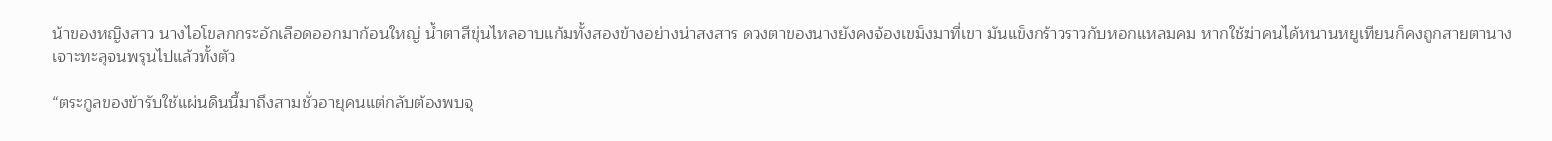น้าของหญิงสาว นางไอโขลกกระอักเลือดออกมาก้อนใหญ่ น้ำตาสีขุ่นไหลอาบแก้มทั้งสองข้างอย่างน่าสงสาร ดวงตาของนางยังคงจ้องเขม็งมาที่เขา มันแข็งกร้าวราวกับหอกแหลมคม หากใช้ฆ่าคนได้หนานหยูเทียนก็คงถูกสายตานางเจาะทะลุจนพรุนไปแล้วทั้งตัว

“ตระกูลของข้ารับใช้แผ่นดินนี้มาถึงสามชั่วอายุคนแต่กลับต้องพบจุ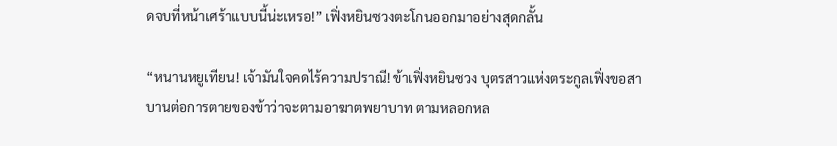ดจบที่หน้าเศร้าแบบนี้น่ะเหรอ!” เฟิ่งหยินซวงตะโกนออกมาอย่างสุดกลั้น

“หนานหยูเทียน! เจ้ามันใจคดไร้ความปราณี! ข้าเฟิ่งหยินซวง บุตรสาวแห่งตระกูลเฟิ่งขอสาบานต่อการตายของข้าว่าจะตามอาฆาตพยาบาท ตามหลอกหล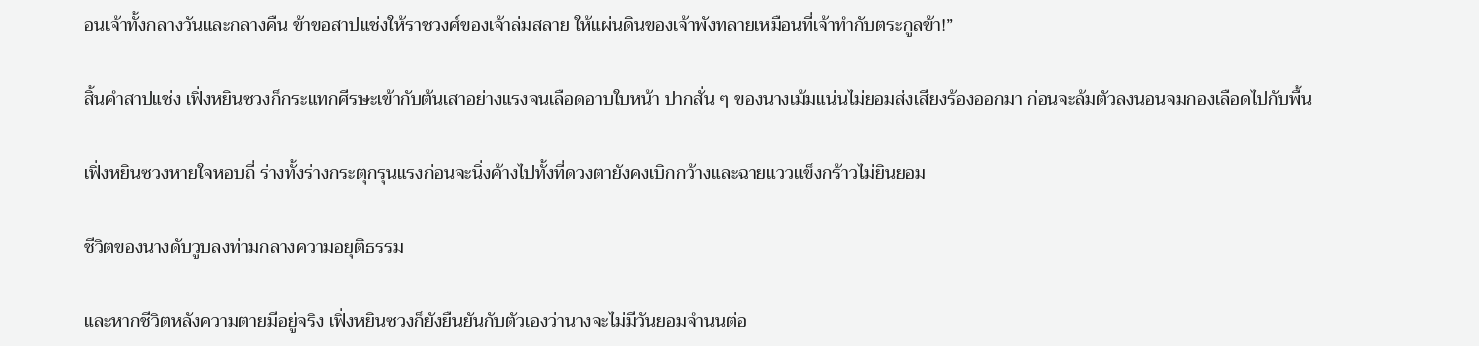อนเจ้าทั้งกลางวันและกลางคืน ข้าขอสาปแช่งให้ราชวงศ์ของเจ้าล่มสลาย ให้แผ่นดินของเจ้าพังทลายเหมือนที่เจ้าทำกับตระกูลข้า!”

สิ้นคำสาปแช่ง เฟิ่งหยินซวงก็กระแทกศีรษะเข้ากับต้นเสาอย่างแรงจนเลือดอาบใบหน้า ปากสั่น ๆ ของนางเม้มแน่นไม่ยอมส่งเสียงร้องออกมา ก่อนจะล้มตัวลงนอนจมกองเลือดไปกับพื้น

เฟิ่งหยินซวงหายใจหอบถี่ ร่างทั้งร่างกระตุกรุนแรงก่อนจะนิ่งค้างไปทั้งที่ดวงตายังคงเบิกกว้างและฉายแววแข็งกร้าวไม่ยินยอม

ชีวิตของนางดับวูบลงท่ามกลางความอยุติธรรม

และหากชีวิตหลังความตายมีอยู่จริง เฟิ่งหยินซวงก็ยังยืนยันกับตัวเองว่านางจะไม่มีวันยอมจำนนต่อ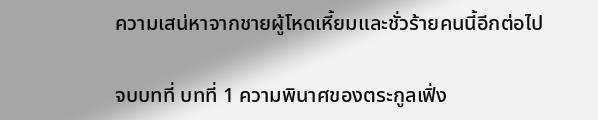ความเสน่หาจากชายผู้โหดเหี้ยมและชั่วร้ายคนนี้อีกต่อไป

จบบทที่ บทที่ 1 ความพินาศของตระกูลเฟิ่ง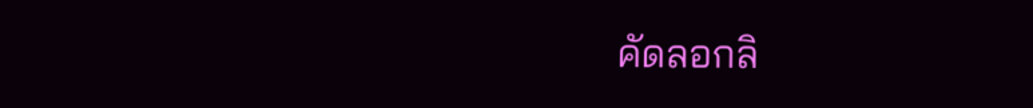คัดลอกลิ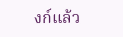งก์แล้ว